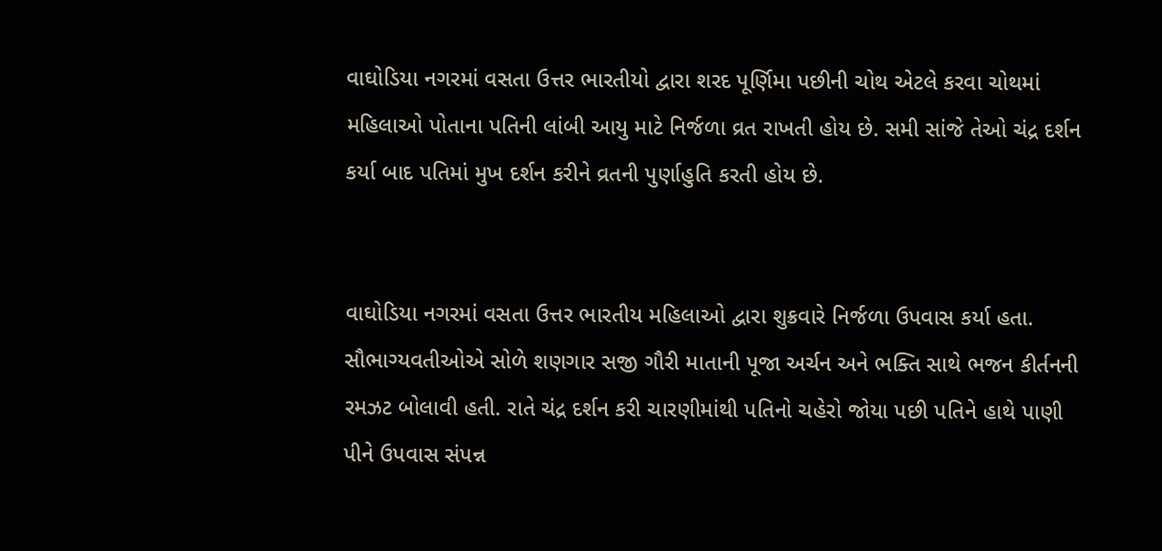વાઘોડિયા નગરમાં વસતા ઉત્તર ભારતીયો દ્વારા શરદ પૂર્ણિમા પછીની ચોથ એટલે કરવા ચોથમાં મહિલાઓ પોતાના પતિની લાંબી આયુ માટે નિર્જળા વ્રત રાખતી હોય છે. સમી સાંજે તેઓ ચંદ્ર દર્શન કર્યા બાદ પતિમાં મુખ દર્શન કરીને વ્રતની પુર્ણાહુતિ કરતી હોય છે.


વાઘોડિયા નગરમાં વસતા ઉત્તર ભારતીય મહિલાઓ દ્વારા શુક્રવારે નિર્જળા ઉપવાસ કર્યા હતા. સૌભાગ્યવતીઓએ સોળે શણગાર સજી ગૌરી માતાની પૂજા અર્ચન અને ભક્તિ સાથે ભજન કીર્તનની રમઝટ બોલાવી હતી. રાતે ચંદ્ર દર્શન કરી ચારણીમાંથી પતિનો ચહેરો જોયા પછી પતિને હાથે પાણી પીને ઉપવાસ સંપન્ન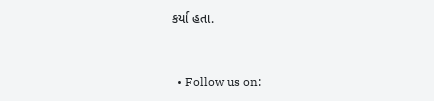કર્યા હતા.


  • Follow us on: